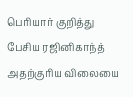பெரியார் குறித்து பேசிய ரஜினிகாந்த் அதற்குரிய விலையை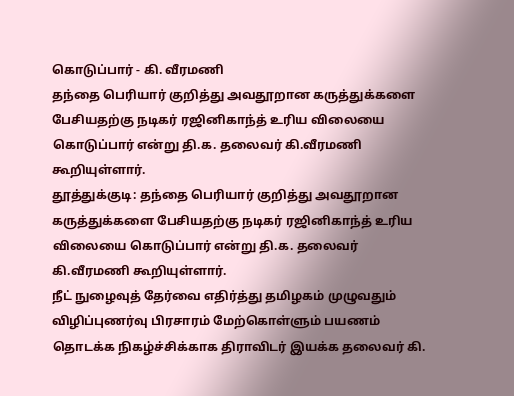கொடுப்பார் - கி. வீரமணி
தந்தை பெரியார் குறித்து அவதூறான கருத்துக்களை பேசியதற்கு நடிகர் ரஜினிகாந்த் உரிய விலையை கொடுப்பார் என்று தி.க. தலைவர் கி.வீரமணி கூறியுள்ளார்.
தூத்துக்குடி: தந்தை பெரியார் குறித்து அவதூறான கருத்துக்களை பேசியதற்கு நடிகர் ரஜினிகாந்த் உரிய விலையை கொடுப்பார் என்று தி.க. தலைவர் கி.வீரமணி கூறியுள்ளார்.
நீட் நுழைவுத் தேர்வை எதிர்த்து தமிழகம் முழுவதும் விழிப்புணர்வு பிரசாரம் மேற்கொள்ளும் பயணம் தொடக்க நிகழ்ச்சிக்காக திராவிடர் இயக்க தலைவர் கி.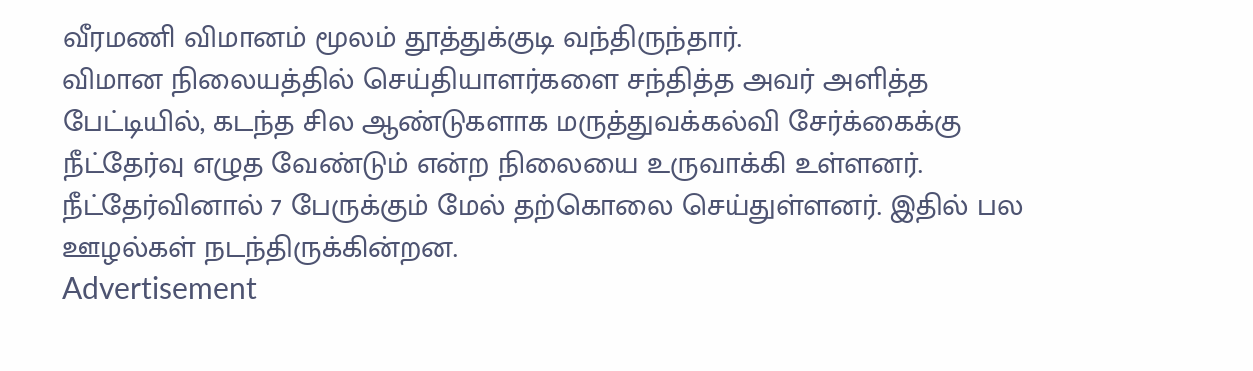வீரமணி விமானம் மூலம் தூத்துக்குடி வந்திருந்தார்.
விமான நிலையத்தில் செய்தியாளர்களை சந்தித்த அவர் அளித்த பேட்டியில், கடந்த சில ஆண்டுகளாக மருத்துவக்கல்வி சேர்க்கைக்கு நீட்தேர்வு எழுத வேண்டும் என்ற நிலையை உருவாக்கி உள்ளனர். நீட்தேர்வினால் 7 பேருக்கும் மேல் தற்கொலை செய்துள்ளனர். இதில் பல ஊழல்கள் நடந்திருக்கின்றன.
Advertisement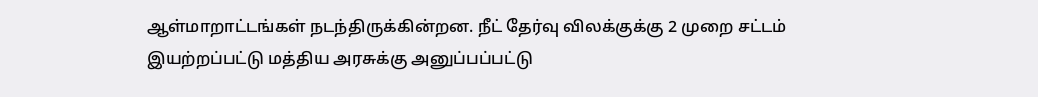ஆள்மாறாட்டங்கள் நடந்திருக்கின்றன. நீட் தேர்வு விலக்குக்கு 2 முறை சட்டம் இயற்றப்பட்டு மத்திய அரசுக்கு அனுப்பப்பட்டு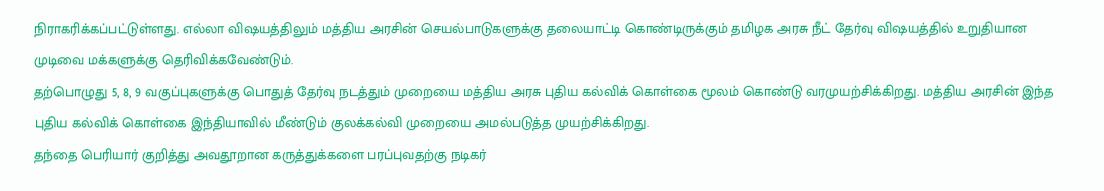நிராகரிக்கப்பட்டுள்ளது. எல்லா விஷயத்திலும் மத்திய அரசின் செயல்பாடுகளுக்கு தலையாட்டி கொண்டிருக்கும் தமிழக அரசு நீட் தேர்வு விஷயத்தில் உறுதியான முடிவை மக்களுக்கு தெரிவிக்கவேண்டும்.
தற்பொழுது 5, 8, 9 வகுப்புகளுக்கு பொதுத் தேர்வு நடத்தும் முறையை மத்திய அரசு புதிய கல்விக் கொள்கை மூலம் கொண்டு வரமுயற்சிக்கிறது. மத்திய அரசின் இந்த புதிய கல்விக் கொள்கை இந்தியாவில் மீண்டும் குலக்கல்வி முறையை அமல்படுத்த முயற்சிக்கிறது.
தந்தை பெரியார் குறித்து அவதூறான கருத்துக்களை பரப்புவதற்கு நடிகர்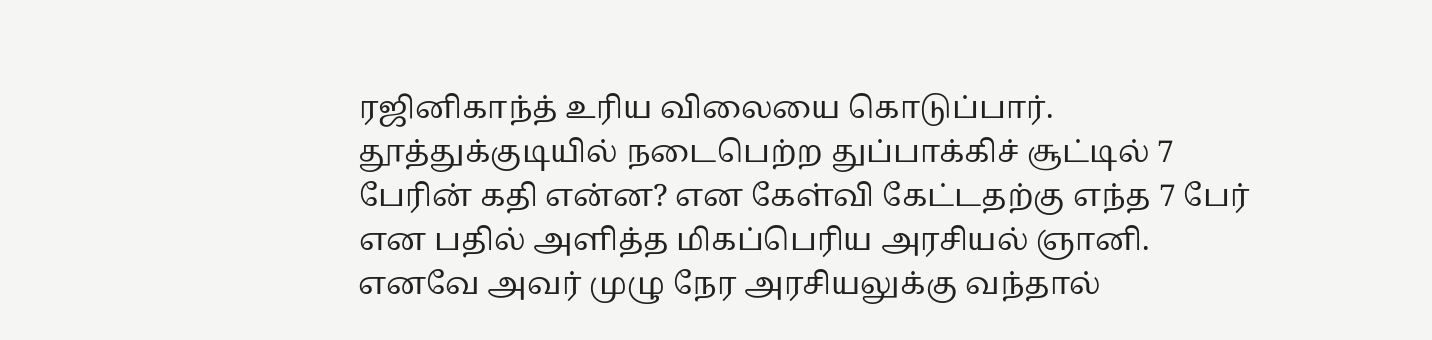ரஜினிகாந்த் உரிய விலையை கொடுப்பார். தூத்துக்குடியில் நடைபெற்ற துப்பாக்கிச் சூட்டில் 7 பேரின் கதி என்ன? என கேள்வி கேட்டதற்கு எந்த 7 பேர் என பதில் அளித்த மிகப்பெரிய அரசியல் ஞானி. எனவே அவர் முழு நேர அரசியலுக்கு வந்தால்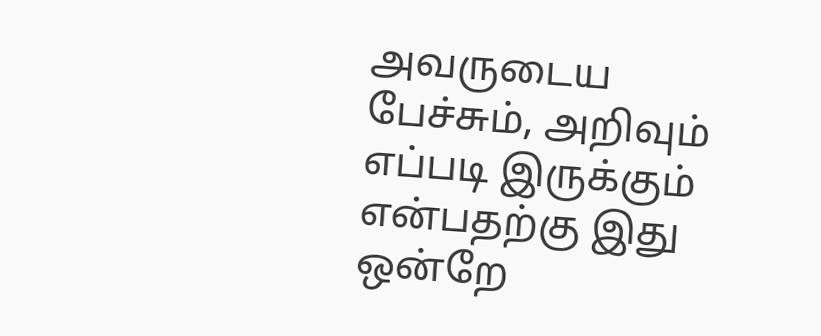அவருடைய பேச்சும், அறிவும் எப்படி இருக்கும் என்பதற்கு இது ஒன்றே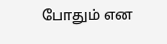போதும் என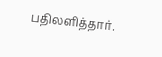பதிலளித்தார்.